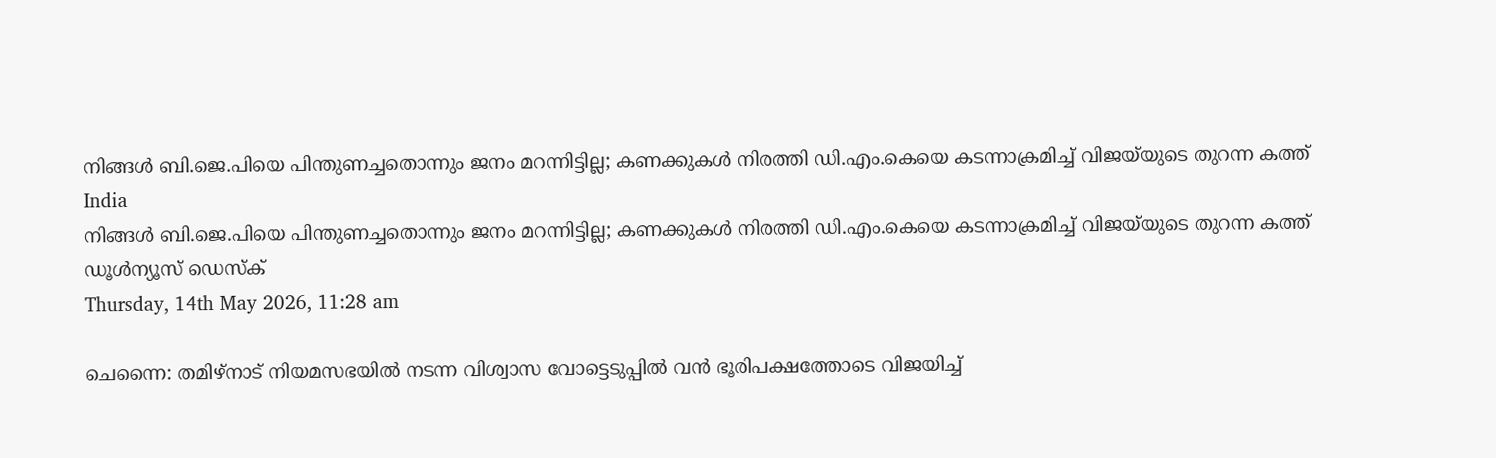നിങ്ങള്‍ ബി.ജെ.പിയെ പിന്തുണച്ചതൊന്നും ജനം മറന്നിട്ടില്ല; കണക്കുകള്‍ നിരത്തി ഡി.എം.കെയെ കടന്നാക്രമിച്ച് വിജയ്‌യുടെ തുറന്ന കത്ത്
India
നിങ്ങള്‍ ബി.ജെ.പിയെ പിന്തുണച്ചതൊന്നും ജനം മറന്നിട്ടില്ല; കണക്കുകള്‍ നിരത്തി ഡി.എം.കെയെ കടന്നാക്രമിച്ച് വിജയ്‌യുടെ തുറന്ന കത്ത്
ഡൂള്‍ന്യൂസ് ഡെസ്‌ക്
Thursday, 14th May 2026, 11:28 am

ചെന്നൈ: തമിഴ്നാട് നിയമസഭയില്‍ നടന്ന വിശ്വാസ വോട്ടെടുപ്പില്‍ വന്‍ ഭൂരിപക്ഷത്തോടെ വിജയിച്ച്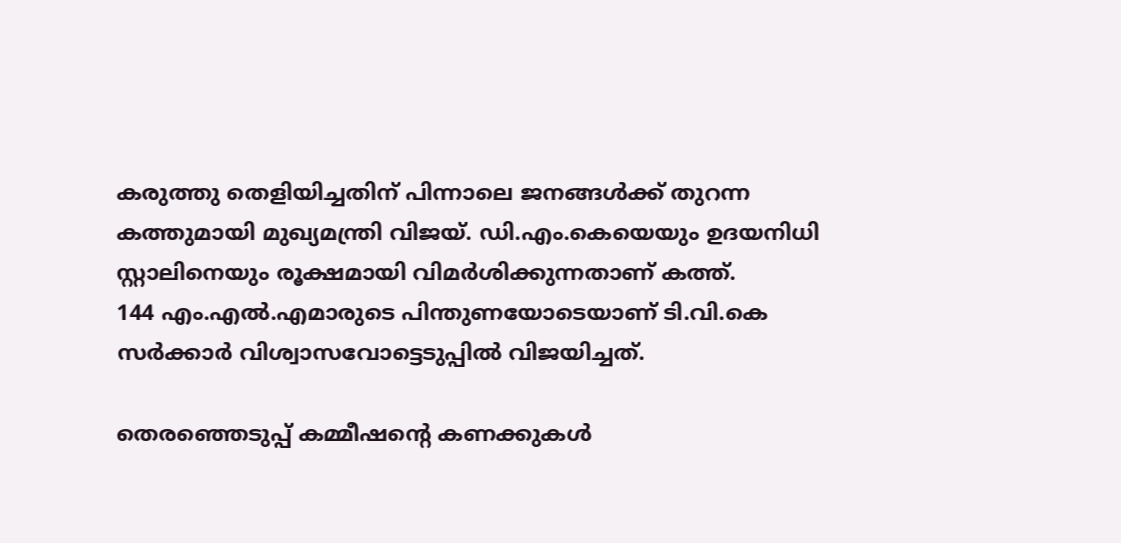കരുത്തു തെളിയിച്ചതിന് പിന്നാലെ ജനങ്ങള്‍ക്ക് തുറന്ന കത്തുമായി മുഖ്യമന്ത്രി വിജയ്. ഡി.എം.കെയെയും ഉദയനിധി സ്റ്റാലിനെയും രൂക്ഷമായി വിമര്‍ശിക്കുന്നതാണ് കത്ത്.
144 എം.എല്‍.എമാരുടെ പിന്തുണയോടെയാണ് ടി.വി.കെ സര്‍ക്കാര്‍ വിശ്വാസവോട്ടെടുപ്പില്‍ വിജയിച്ചത്.

തെരഞ്ഞെടുപ്പ് കമ്മീഷന്റെ കണക്കുകള്‍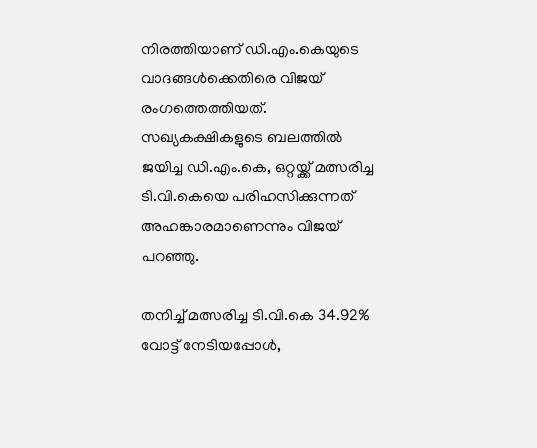നിരത്തിയാണ് ഡി.എം.കെയുടെ വാദങ്ങള്‍ക്കെതിരെ വിജയ് രംഗത്തെത്തിയത്. സഖ്യകക്ഷികളുടെ ബലത്തില്‍ ജയിച്ച ഡി.എം.കെ, ഒറ്റയ്ക്ക് മത്സരിച്ച ടി.വി.കെയെ പരിഹസിക്കുന്നത് അഹങ്കാരമാണെന്നും വിജയ് പറഞ്ഞു.

തനിച്ച് മത്സരിച്ച ടി.വി.കെ 34.92% വോട്ട് നേടിയപ്പോള്‍,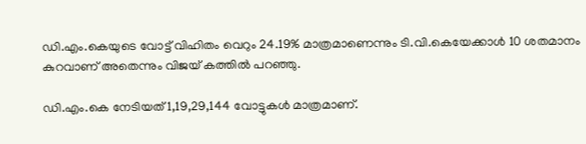ഡി.എം.കെയുടെ വോട്ട് വിഹിതം വെറും 24.19% മാത്രമാണെന്നും ടി.വി.കെയേക്കാള്‍ 10 ശതമാനം കുറവാണ് അതെന്നും വിജയ് കത്തില്‍ പറഞ്ഞു.

ഡി.എം.കെ നേടിയത് 1,19,29,144 വോട്ടുകള്‍ മാത്രമാണ്.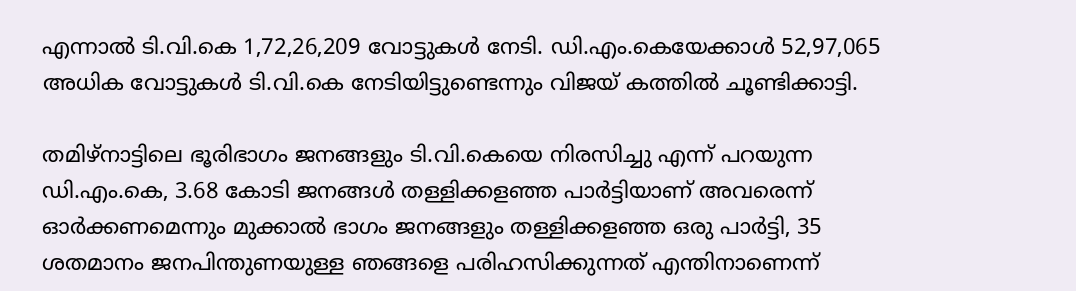എന്നാല്‍ ടി.വി.കെ 1,72,26,209 വോട്ടുകള്‍ നേടി. ഡി.എം.കെയേക്കാള്‍ 52,97,065 അധിക വോട്ടുകള്‍ ടി.വി.കെ നേടിയിട്ടുണ്ടെന്നും വിജയ് കത്തില്‍ ചൂണ്ടിക്കാട്ടി.

തമിഴ്‌നാട്ടിലെ ഭൂരിഭാഗം ജനങ്ങളും ടി.വി.കെയെ നിരസിച്ചു എന്ന് പറയുന്ന ഡി.എം.കെ, 3.68 കോടി ജനങ്ങള്‍ തള്ളിക്കളഞ്ഞ പാര്‍ട്ടിയാണ് അവരെന്ന് ഓര്‍ക്കണമെന്നും മുക്കാല്‍ ഭാഗം ജനങ്ങളും തള്ളിക്കളഞ്ഞ ഒരു പാര്‍ട്ടി, 35 ശതമാനം ജനപിന്തുണയുള്ള ഞങ്ങളെ പരിഹസിക്കുന്നത് എന്തിനാണെന്ന്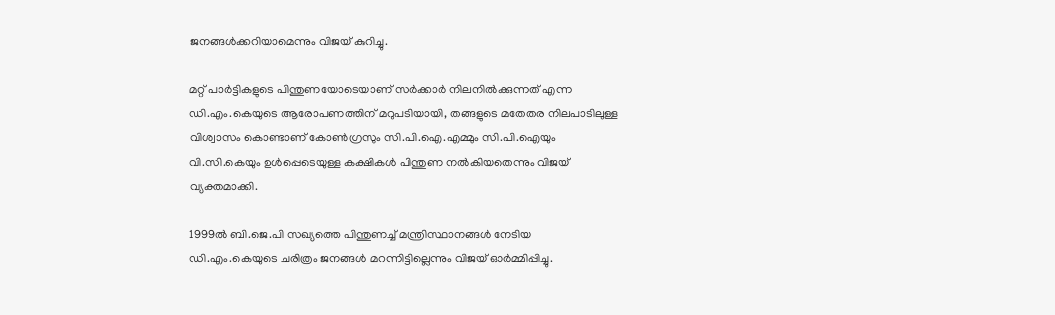ജനങ്ങള്‍ക്കറിയാമെന്നും വിജയ് കുറിച്ചു.

മറ്റ് പാര്‍ട്ടികളുടെ പിന്തുണയോടെയാണ് സര്‍ക്കാര്‍ നിലനില്‍ക്കുന്നത് എന്ന ഡി.എം.കെയുടെ ആരോപണത്തിന് മറുപടിയായി, തങ്ങളുടെ മതേതര നിലപാടിലുള്ള വിശ്വാസം കൊണ്ടാണ് കോണ്‍ഗ്രസും സി.പി.ഐ.എമ്മും സി.പി.ഐയും വി.സി.കെയും ഉള്‍പ്പെടെയുള്ള കക്ഷികള്‍ പിന്തുണ നല്‍കിയതെന്നും വിജയ് വ്യക്തമാക്കി.

1999ല്‍ ബി.ജെ.പി സഖ്യത്തെ പിന്തുണച്ച് മന്ത്രിസ്ഥാനങ്ങള്‍ നേടിയ ഡി.എം.കെയുടെ ചരിത്രം ജനങ്ങള്‍ മറന്നിട്ടില്ലെന്നും വിജയ് ഓര്‍മ്മിപ്പിച്ചു.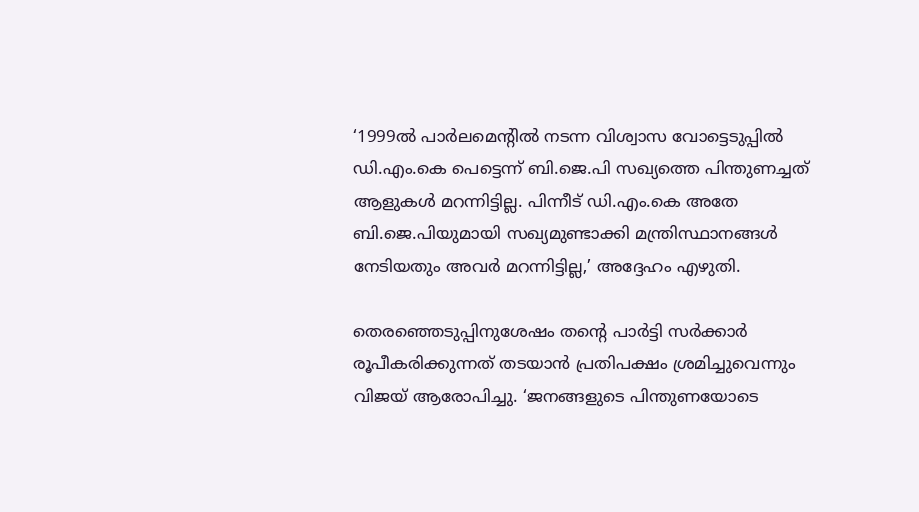‘1999ല്‍ പാര്‍ലമെന്റില്‍ നടന്ന വിശ്വാസ വോട്ടെടുപ്പില്‍ ഡി.എം.കെ പെട്ടെന്ന് ബി.ജെ.പി സഖ്യത്തെ പിന്തുണച്ചത് ആളുകള്‍ മറന്നിട്ടില്ല. പിന്നീട് ഡി.എം.കെ അതേ ബി.ജെ.പിയുമായി സഖ്യമുണ്ടാക്കി മന്ത്രിസ്ഥാനങ്ങള്‍ നേടിയതും അവര്‍ മറന്നിട്ടില്ല,’ അദ്ദേഹം എഴുതി.

തെരഞ്ഞെടുപ്പിനുശേഷം തന്റെ പാര്‍ട്ടി സര്‍ക്കാര്‍ രൂപീകരിക്കുന്നത് തടയാന്‍ പ്രതിപക്ഷം ശ്രമിച്ചുവെന്നും വിജയ് ആരോപിച്ചു. ‘ജനങ്ങളുടെ പിന്തുണയോടെ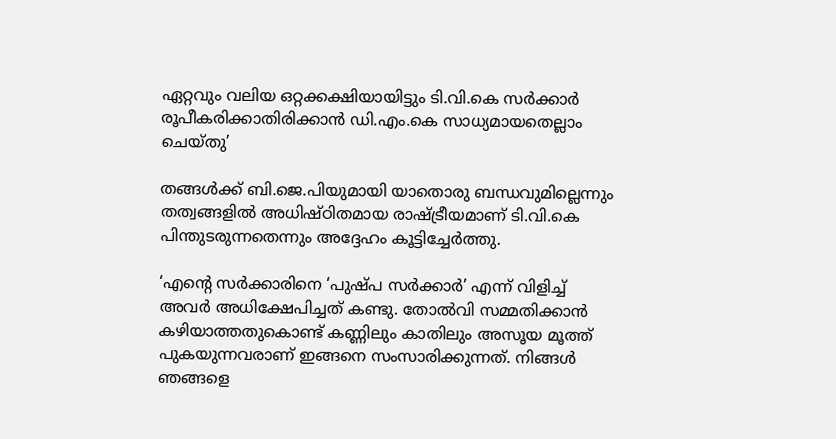ഏറ്റവും വലിയ ഒറ്റക്കക്ഷിയായിട്ടും ടി.വി.കെ സര്‍ക്കാര്‍ രൂപീകരിക്കാതിരിക്കാന്‍ ഡി.എം.കെ സാധ്യമായതെല്ലാം ചെയ്തു’

തങ്ങള്‍ക്ക് ബി.ജെ.പിയുമായി യാതൊരു ബന്ധവുമില്ലെന്നും തത്വങ്ങളില്‍ അധിഷ്ഠിതമായ രാഷ്ട്രീയമാണ് ടി.വി.കെ പിന്തുടരുന്നതെന്നും അദ്ദേഹം കൂട്ടിച്ചേര്‍ത്തു.

‘എന്റെ സര്‍ക്കാരിനെ ‘പുഷ്പ സര്‍ക്കാര്‍’ എന്ന് വിളിച്ച് അവര്‍ അധിക്ഷേപിച്ചത് കണ്ടു. തോല്‍വി സമ്മതിക്കാന്‍ കഴിയാത്തതുകൊണ്ട് കണ്ണിലും കാതിലും അസൂയ മൂത്ത് പുകയുന്നവരാണ് ഇങ്ങനെ സംസാരിക്കുന്നത്. നിങ്ങള്‍ ഞങ്ങളെ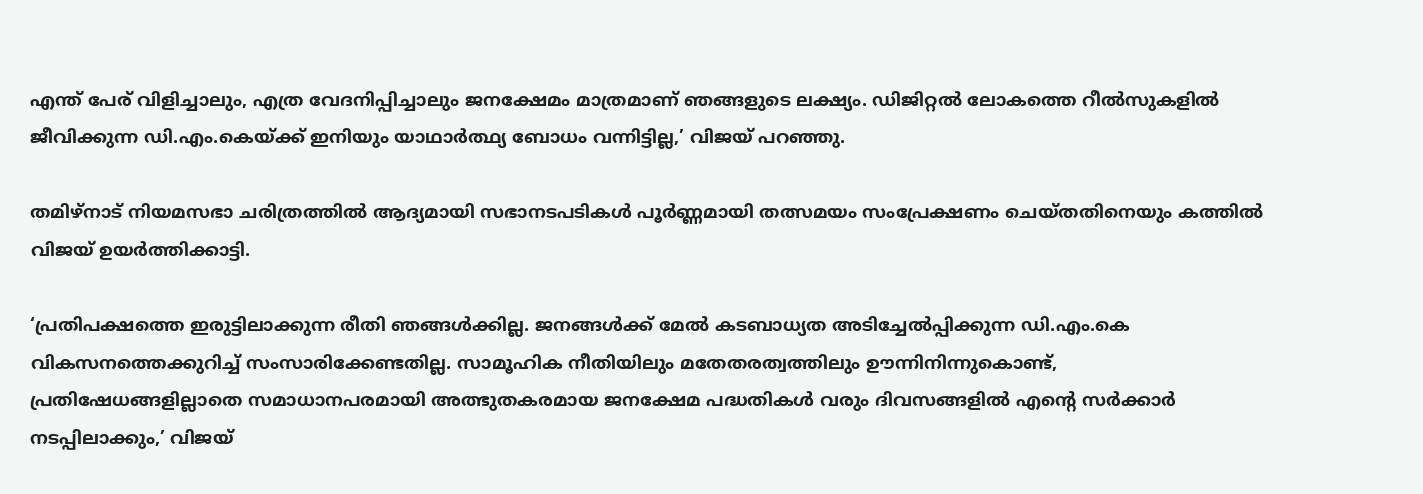എന്ത് പേര് വിളിച്ചാലും, എത്ര വേദനിപ്പിച്ചാലും ജനക്ഷേമം മാത്രമാണ് ഞങ്ങളുടെ ലക്ഷ്യം. ഡിജിറ്റല്‍ ലോകത്തെ റീല്‍സുകളില്‍ ജീവിക്കുന്ന ഡി.എം.കെയ്ക്ക് ഇനിയും യാഥാര്‍ത്ഥ്യ ബോധം വന്നിട്ടില്ല,’ വിജയ് പറഞ്ഞു.

തമിഴ്നാട് നിയമസഭാ ചരിത്രത്തില്‍ ആദ്യമായി സഭാനടപടികള്‍ പൂര്‍ണ്ണമായി തത്സമയം സംപ്രേക്ഷണം ചെയ്തതിനെയും കത്തില്‍ വിജയ് ഉയര്‍ത്തിക്കാട്ടി.

‘പ്രതിപക്ഷത്തെ ഇരുട്ടിലാക്കുന്ന രീതി ഞങ്ങള്‍ക്കില്ല. ജനങ്ങള്‍ക്ക് മേല്‍ കടബാധ്യത അടിച്ചേല്‍പ്പിക്കുന്ന ഡി.എം.കെ വികസനത്തെക്കുറിച്ച് സംസാരിക്കേണ്ടതില്ല. സാമൂഹിക നീതിയിലും മതേതരത്വത്തിലും ഊന്നിനിന്നുകൊണ്ട്, പ്രതിഷേധങ്ങളില്ലാതെ സമാധാനപരമായി അത്ഭുതകരമായ ജനക്ഷേമ പദ്ധതികള്‍ വരും ദിവസങ്ങളില്‍ എന്റെ സര്‍ക്കാര്‍ നടപ്പിലാക്കും,’ വിജയ്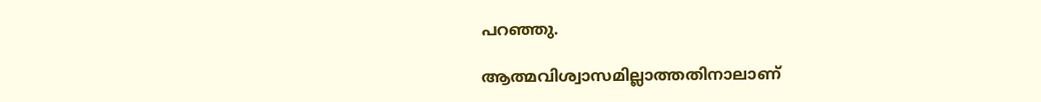പറഞ്ഞു.

ആത്മവിശ്വാസമില്ലാത്തതിനാലാണ്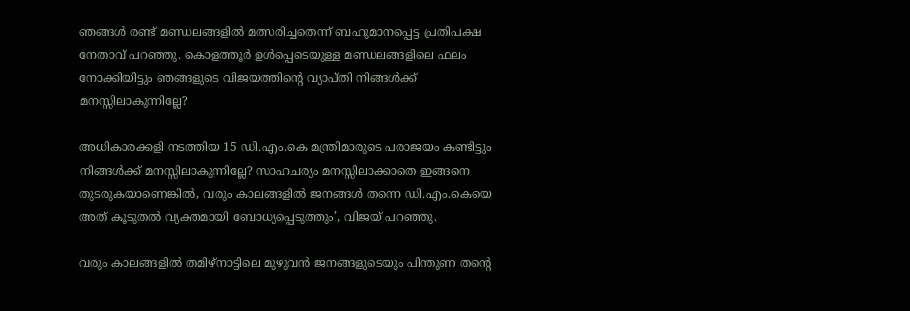ഞങ്ങള്‍ രണ്ട് മണ്ഡലങ്ങളില്‍ മത്സരിച്ചതെന്ന് ബഹുമാനപ്പെട്ട പ്രതിപക്ഷ നേതാവ് പറഞ്ഞു. കൊളത്തൂര്‍ ഉള്‍പ്പെടെയുള്ള മണ്ഡലങ്ങളിലെ ഫലം നോക്കിയിട്ടും ഞങ്ങളുടെ വിജയത്തിന്റെ വ്യാപ്തി നിങ്ങള്‍ക്ക് മനസ്സിലാകുന്നില്ലേ?

അധികാരക്കളി നടത്തിയ 15 ഡി.എം.കെ മന്ത്രിമാരുടെ പരാജയം കണ്ടിട്ടും നിങ്ങള്‍ക്ക് മനസ്സിലാകുന്നില്ലേ? സാഹചര്യം മനസ്സിലാക്കാതെ ഇങ്ങനെ തുടരുകയാണെങ്കില്‍, വരും കാലങ്ങളില്‍ ജനങ്ങള്‍ തന്നെ ഡി.എം.കെയെ അത് കൂടുതല്‍ വ്യക്തമായി ബോധ്യപ്പെടുത്തും’, വിജയ് പറഞ്ഞു.

വരും കാലങ്ങളില്‍ തമിഴ്‌നാട്ടിലെ മുഴുവന്‍ ജനങ്ങളുടെയും പിന്തുണ തന്റെ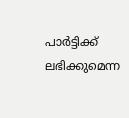പാര്‍ട്ടിക്ക് ലഭിക്കുമെന്ന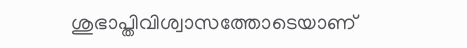ശുഭാപ്തിവിശ്വാസത്തോടെയാണ്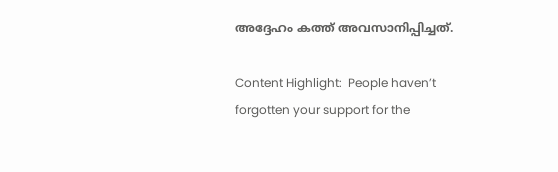അദ്ദേഹം കത്ത് അവസാനിപ്പിച്ചത്.

Content Highlight:  People haven’t forgotten your support for the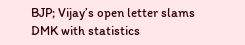BJP; Vijay’s open letter slams DMK with statistics